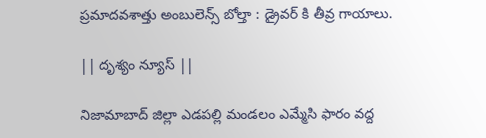ప్రమాదవశాత్తు అంబులెన్స్ బోల్తా : డ్రైవర్ కి తీవ్ర గాయాలు.

|| దృశ్యం న్యూస్ ||

నిజామాబాద్ జిల్లా ఎడపల్లి మండలం ఎమ్మేసి ఫారం వద్ద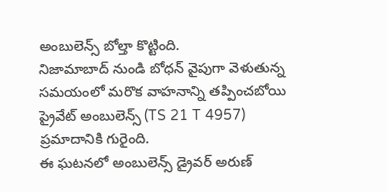అంబులెన్స్ బోల్తా కొట్టింది.
నిజామాబాద్ నుండి బోధన్ వైపుగా వెళుతున్న సమయంలో మరొక వాహనాన్ని తప్పించబోయి ప్రైవేట్ అంబులెన్స్ (TS 21 T 4957)  ప్రమాదానికి గురైంది.
ఈ ఘటనలో అంబులెన్స్ డ్రైవర్ అరుణ్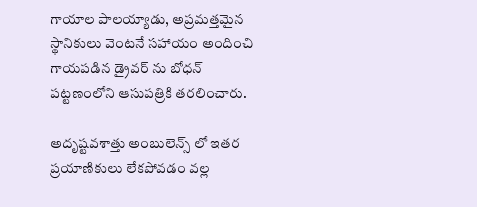గాయాల పాలయ్యాడు, అప్రమత్తమైన స్థానికులు వెంటనే సహాయం అందించి గాయపడిన డ్రైవర్ ను బోధన్ పట్టణంలోని ఆసుపత్రికి తరలించారు.

అదృష్టవశాత్తు అంబులెన్స్ లో ఇతర ప్రయాణికులు లేకపోవడం వల్ల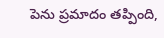పెను ప్రమాదం తప్పింది,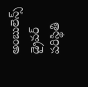అంబులెన్స్ డ్రైవర్ పరిస్థితి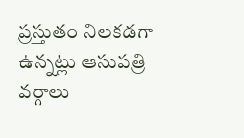ప్రస్తుతం నిలకడగా ఉన్నట్లు ఆసుపత్రి వర్గాలు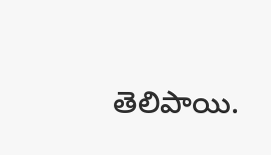తెలిపాయి.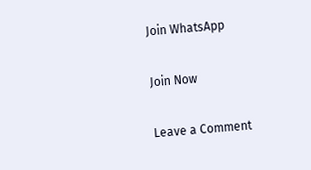Join WhatsApp

Join Now

Leave a Comment